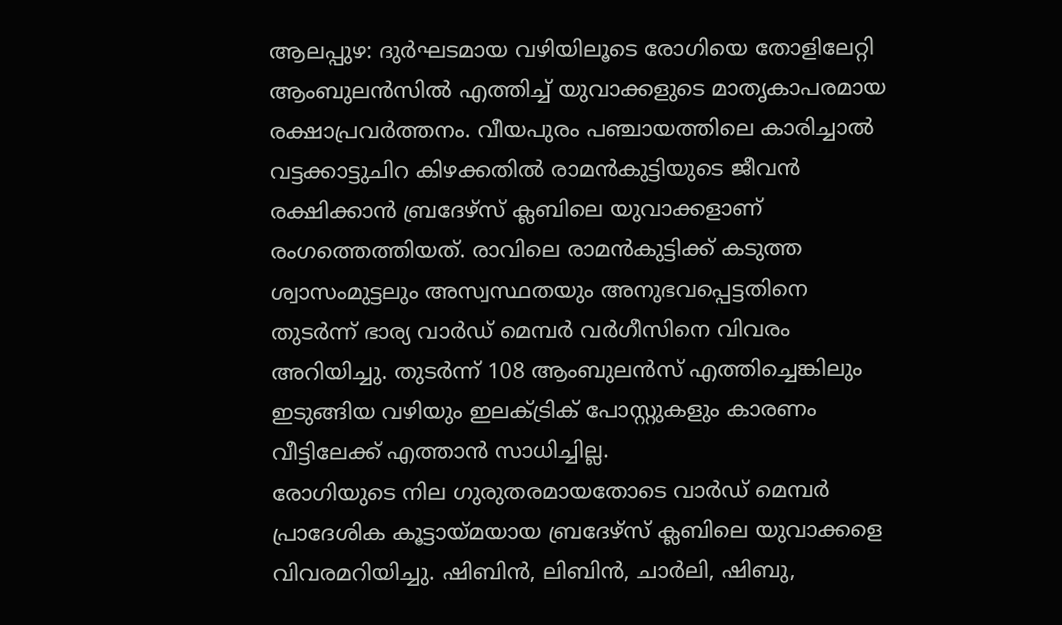ആലപ്പുഴ: ദുർഘടമായ വഴിയിലൂടെ രോഗിയെ തോളിലേറ്റി ആംബുലൻസിൽ എത്തിച്ച് യുവാക്കളുടെ മാതൃകാപരമായ രക്ഷാപ്രവർത്തനം. വീയപുരം പഞ്ചായത്തിലെ കാരിച്ചാൽ വട്ടക്കാട്ടുചിറ കിഴക്കതിൽ രാമൻകുട്ടിയുടെ ജീവൻ രക്ഷിക്കാൻ ബ്രദേഴ്സ് ക്ലബിലെ യുവാക്കളാണ് രംഗത്തെത്തിയത്. രാവിലെ രാമൻകുട്ടിക്ക് കടുത്ത ശ്വാസംമുട്ടലും അസ്വസ്ഥതയും അനുഭവപ്പെട്ടതിനെ തുടർന്ന് ഭാര്യ വാർഡ് മെമ്പർ വർഗീസിനെ വിവരം അറിയിച്ചു. തുടർന്ന് 108 ആംബുലൻസ് എത്തിച്ചെങ്കിലും ഇടുങ്ങിയ വഴിയും ഇലക്ട്രിക് പോസ്റ്റുകളും കാരണം വീട്ടിലേക്ക് എത്താൻ സാധിച്ചില്ല.
രോഗിയുടെ നില ഗുരുതരമായതോടെ വാർഡ് മെമ്പർ പ്രാദേശിക കൂട്ടായ്മയായ ബ്രദേഴ്സ് ക്ലബിലെ യുവാക്കളെ വിവരമറിയിച്ചു. ഷിബിൻ, ലിബിൻ, ചാർലി, ഷിബു,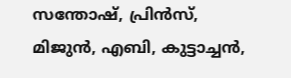സന്തോഷ്, പ്രിൻസ്, മിജുൻ, എബി, കുട്ടാച്ചൻ,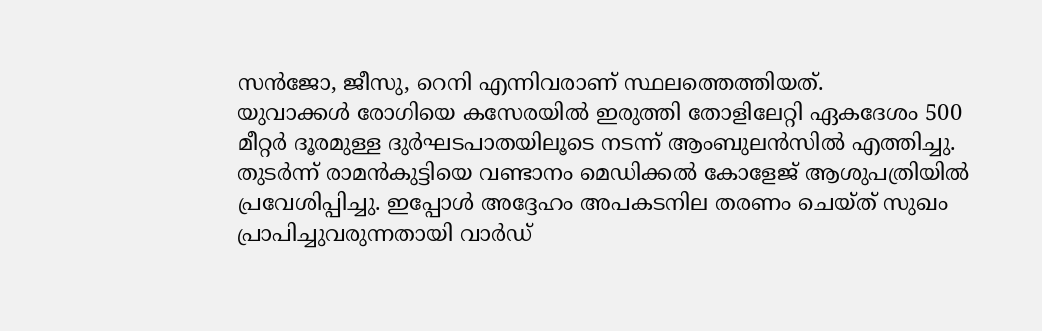സൻജോ, ജീസു, റെനി എന്നിവരാണ് സ്ഥലത്തെത്തിയത്.
യുവാക്കൾ രോഗിയെ കസേരയിൽ ഇരുത്തി തോളിലേറ്റി ഏകദേശം 500 മീറ്റർ ദൂരമുള്ള ദുർഘടപാതയിലൂടെ നടന്ന് ആംബുലൻസിൽ എത്തിച്ചു. തുടർന്ന് രാമൻകുട്ടിയെ വണ്ടാനം മെഡിക്കൽ കോളേജ് ആശുപത്രിയിൽ പ്രവേശിപ്പിച്ചു. ഇപ്പോൾ അദ്ദേഹം അപകടനില തരണം ചെയ്ത് സുഖം പ്രാപിച്ചുവരുന്നതായി വാർഡ്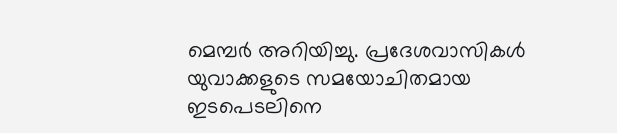മെമ്പർ അറിയിച്ചു. പ്രദേശവാസികൾ യുവാക്കളുടെ സമയോചിതമായ ഇടപെടലിനെ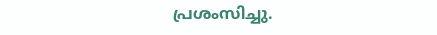പ്രശംസിച്ചു.